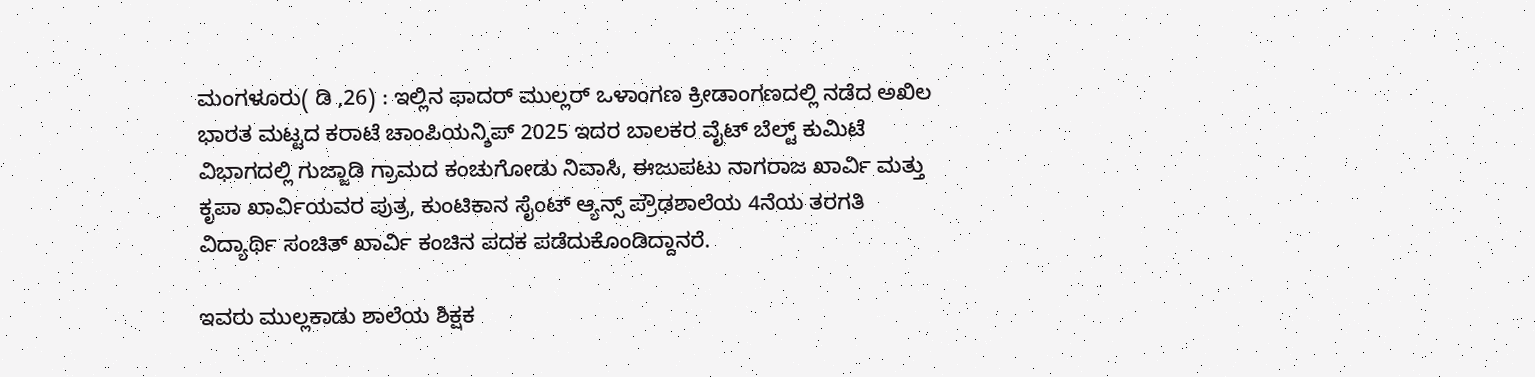ಮಂಗಳೂರು( ಡಿ ,26) : ಇಲ್ಲಿನ ಫಾದರ್ ಮುಲ್ಲರ್ ಒಳಾಂಗಣ ಕ್ರೀಡಾಂಗಣದಲ್ಲಿ ನಡೆದ ಅಖಿಲ ಭಾರತ ಮಟ್ಟದ ಕರಾಟೆ ಚಾಂಪಿಯನ್ಶಿಪ್ 2025 ಇದರ ಬಾಲಕರ ವೈಟ್ ಬೆಲ್ಟ್ ಕುಮಿಟೆ ವಿಭಾಗದಲ್ಲಿ ಗುಜ್ಜಾಡಿ ಗ್ರಾಮದ ಕಂಚುಗೋಡು ನಿವಾಸಿ, ಈಜುಪಟು ನಾಗರಾಜ ಖಾರ್ವಿ ಮತ್ತು ಕೃಪಾ ಖಾರ್ವಿಯವರ ಪುತ್ರ, ಕುಂಟಿಕಾನ ಸೈಂಟ್ ಆ್ಯನ್ಸ್ ಪ್ರೌಢಶಾಲೆಯ 4ನೆಯ ತರಗತಿ ವಿದ್ಯಾರ್ಥಿ ಸಂಚಿತ್ ಖಾರ್ವಿ ಕಂಚಿನ ಪದಕ ಪಡೆದುಕೊಂಡಿದ್ದಾನರೆ.

ಇವರು ಮುಲ್ಲಕಾಡು ಶಾಲೆಯ ಶಿಕ್ಷಕ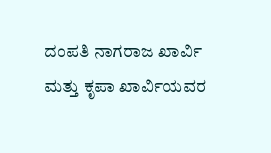ದಂಪತಿ ನಾಗರಾಜ ಖಾರ್ವಿ ಮತ್ತು ಕೃಪಾ ಖಾರ್ವಿಯವರ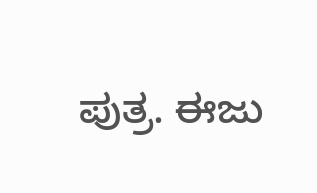ಪುತ್ರ. ಈಜು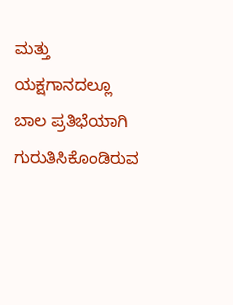ಮತ್ತು ಯಕ್ಷಗಾನದಲ್ಲೂ ಬಾಲ ಪ್ರತಿಭೆಯಾಗಿ ಗುರುತಿಸಿಕೊಂಡಿರುವ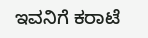ಇವನಿಗೆ ಕರಾಟೆ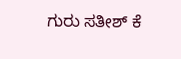ಗುರು ಸತೀಶ್ ಕೆ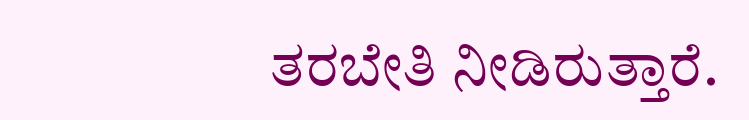ತರಬೇತಿ ನೀಡಿರುತ್ತಾರೆ.